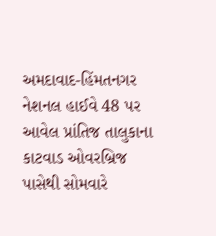અમદાવાદ-હિંમતનગર નેશનલ હાઈવે 48 પર આવેલ પ્રાંતિજ તાલુકાના કાટવાડ ઓવરબ્રિજ પાસેથી સોમવારે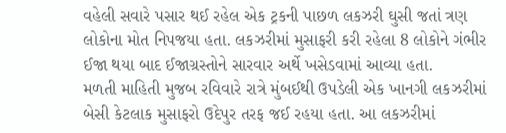વહેલી સવારે પસાર થઈ રહેલ એક ટ્રકની પાછળ લકઝરી ઘુસી જતાં ત્રણ લોકોના મોત નિપજયા હતા. લકઝરીમાં મુસાફરી કરી રહેલા 8 લોકોને ગંભીર ઈજા થયા બાદ ઈજાગ્રસ્તોને સારવાર અર્થે ખસેડવામાં આવ્યા હતા.
મળતી માહિતી મુજબ રવિવારે રાત્રે મુંબઈથી ઉપડેલી એક ખાનગી લકઝરીમાં બેસી કેટલાક મુસાફરો ઉદેપુર તરફ જઈ રહયા હતા. આ લકઝરીમાં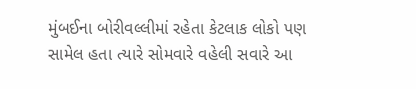મુંબઈના બોરીવલ્લીમાં રહેતા કેટલાક લોકો પણ સામેલ હતા ત્યારે સોમવારે વહેલી સવારે આ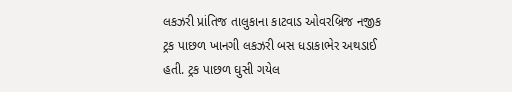લકઝરી પ્રાંતિજ તાલુકાના કાટવાડ ઓવરબ્રિજ નજીક ટ્રક પાછળ ખાનગી લકઝરી બસ ધડાકાભેર અથડાઈ હતી. ટ્રક પાછળ ઘુસી ગયેલ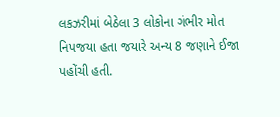લકઝરીમાં બેઠેલા 3 લોકોના ગંભીર મોત નિપજયા હતા જયારે અન્ય 8 જણાને ઈજા પહોંચી હતી.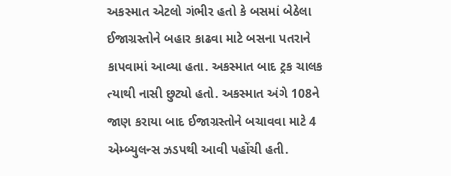અકસ્માત એટલો ગંભીર હતો કે બસમાં બેઠેલા ઈજાગ્રસ્તોને બહાર કાઢવા માટે બસના પતરાને કાપવામાં આવ્યા હતા. અકસ્માત બાદ ટ્રક ચાલક ત્યાથી નાસી છુટ્યો હતો. અકસ્માત અંગે 108ને જાણ કરાયા બાદ ઈજાગ્રસ્તોને બચાવવા માટે 4 એમ્બ્યુલન્સ ઝડપથી આવી પહોંચી હતી.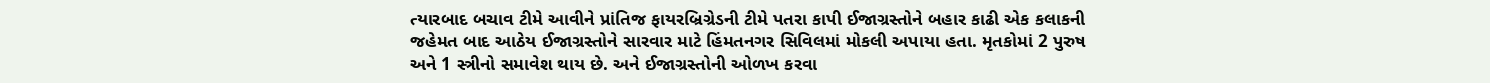ત્યારબાદ બચાવ ટીમે આવીને પ્રાંતિજ ફાયરબ્રિગ્રેડની ટીમે પતરા કાપી ઈજાગ્રસ્તોને બહાર કાઢી એક કલાકની જહેમત બાદ આઠેય ઈજાગ્રસ્તોને સારવાર માટે હિંમતનગર સિવિલમાં મોકલી અપાયા હતા. મૃતકોમાં 2 પુરુષ અને 1 સ્ત્રીનો સમાવેશ થાય છે. અને ઈજાગ્રસ્તોની ઓળખ કરવા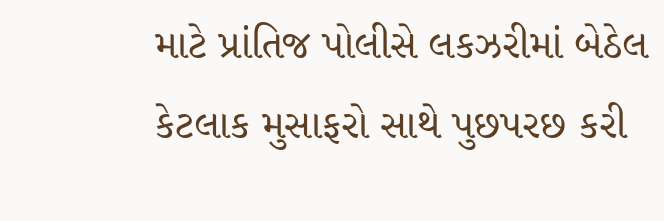માટે પ્રાંતિજ પોલીસે લકઝરીમાં બેઠેલ કેટલાક મુસાફરો સાથે પુછપરછ કરી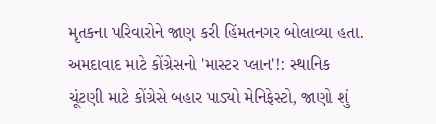મૃતકના પરિવારોને જાણ કરી હિંમતનગર બોલાવ્યા હતા.
અમદાવાદ માટે કોંગ્રેસનો 'માસ્ટર પ્લાન'!: સ્થાનિક ચૂંટણી માટે કોંગ્રેસે બહાર પાડ્યો મેનિફેસ્ટો, જાણો શું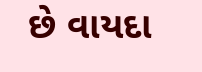છે વાયદા